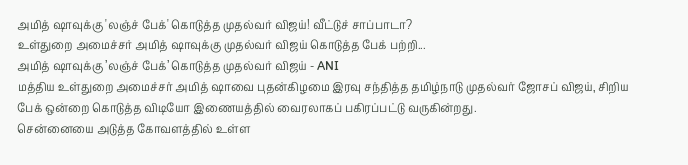அமித் ஷாவுக்கு 'லஞ்ச் பேக்' கொடுத்த முதல்வர் விஜய்! வீட்டுச் சாப்பாடா?
உள்துறை அமைச்சர் அமித் ஷாவுக்கு முதல்வர் விஜய் கொடுத்த பேக் பற்றி...
அமித் ஷாவுக்கு ’லஞ்ச் பேக்’ கொடுத்த முதல்வர் விஜய் - ANI
மத்திய உள்துறை அமைச்சர் அமித் ஷாவை புதன்கிழமை இரவு சந்தித்த தமிழ்நாடு முதல்வர் ஜோசப் விஜய், சிறிய பேக் ஒன்றை கொடுத்த விடியோ இணையத்தில் வைரலாகப் பகிரப்பட்டு வருகின்றது.
சென்னையை அடுத்த கோவளத்தில் உள்ள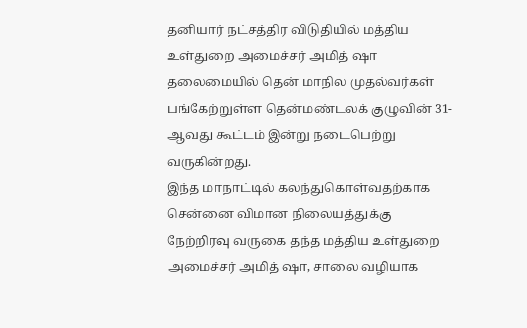தனியார் நட்சத்திர விடுதியில் மத்திய உள்துறை அமைச்சர் அமித் ஷா தலைமையில் தென் மாநில முதல்வர்கள் பங்கேற்றுள்ள தென்மண்டலக் குழுவின் 31-ஆவது கூட்டம் இன்று நடைபெற்று வருகின்றது.
இந்த மாநாட்டில் கலந்துகொள்வதற்காக சென்னை விமான நிலையத்துக்கு நேற்றிரவு வருகை தந்த மத்திய உள்துறை அமைச்சர் அமித் ஷா, சாலை வழியாக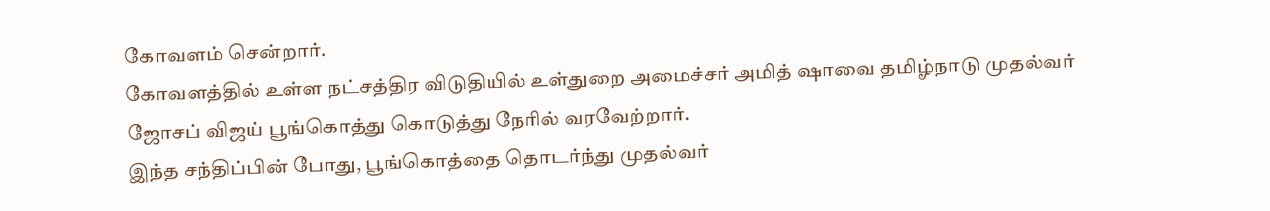கோவளம் சென்றார்.
கோவளத்தில் உள்ள நட்சத்திர விடுதியில் உள்துறை அமைச்சர் அமித் ஷாவை தமிழ்நாடு முதல்வர் ஜோசப் விஜய் பூங்கொத்து கொடுத்து நேரில் வரவேற்றார்.
இந்த சந்திப்பின் போது, பூங்கொத்தை தொடர்ந்து முதல்வர்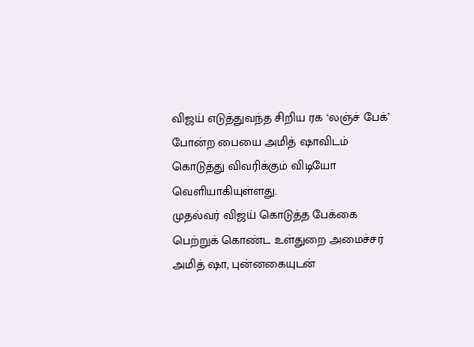விஜய் எடுத்துவந்த சிறிய ரக ‘லஞ்ச் பேக்’ போன்ற பையை அமித் ஷாவிடம் கொடுத்து விவரிக்கும் விடியோ வெளியாகியுள்ளது.
முதல்வர் விஜய் கொடுத்த பேக்கை பெற்றுக் கொண்ட உள்துறை அமைச்சர் அமித் ஷா, புன்னகையுடன்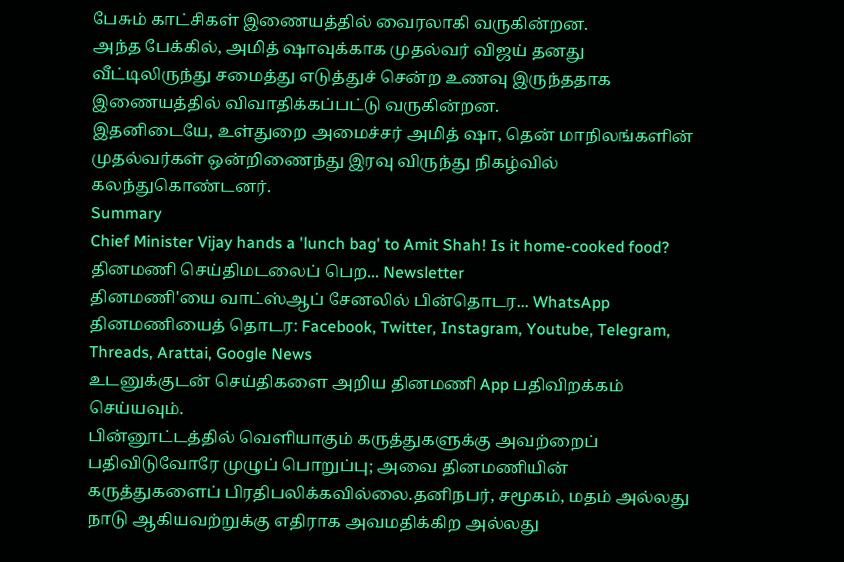பேசும் காட்சிகள் இணையத்தில் வைரலாகி வருகின்றன.
அந்த பேக்கில், அமித் ஷாவுக்காக முதல்வர் விஜய் தனது வீட்டிலிருந்து சமைத்து எடுத்துச் சென்ற உணவு இருந்ததாக இணையத்தில் விவாதிக்கப்பட்டு வருகின்றன.
இதனிடையே, உள்துறை அமைச்சர் அமித் ஷா, தென் மாநிலங்களின் முதல்வர்கள் ஒன்றிணைந்து இரவு விருந்து நிகழ்வில் கலந்துகொண்டனர்.
Summary
Chief Minister Vijay hands a 'lunch bag' to Amit Shah! Is it home-cooked food?
தினமணி செய்திமடலைப் பெற... Newsletter
தினமணி'யை வாட்ஸ்ஆப் சேனலில் பின்தொடர... WhatsApp
தினமணியைத் தொடர: Facebook, Twitter, Instagram, Youtube, Telegram, Threads, Arattai, Google News
உடனுக்குடன் செய்திகளை அறிய தினமணி App பதிவிறக்கம் செய்யவும்.
பின்னூட்டத்தில் வெளியாகும் கருத்துகளுக்கு அவற்றைப் பதிவிடுவோரே முழுப் பொறுப்பு; அவை தினமணியின் கருத்துகளைப் பிரதிபலிக்கவில்லை.தனிநபர், சமூகம், மதம் அல்லது நாடு ஆகியவற்றுக்கு எதிராக அவமதிக்கிற அல்லது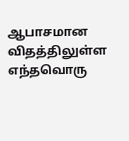ஆபாசமான விதத்திலுள்ள எந்தவொரு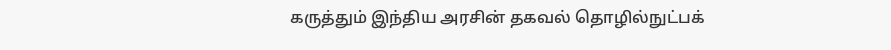கருத்தும் இந்திய அரசின் தகவல் தொழில்நுட்பக்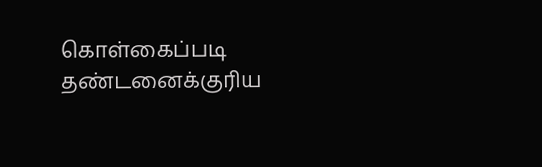கொள்கைப்படி தண்டனைக்குரிய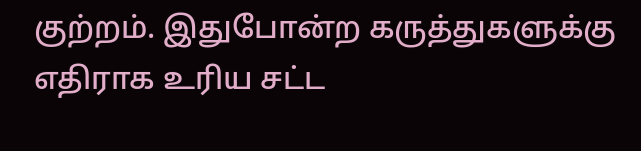குற்றம். இதுபோன்ற கருத்துகளுக்கு எதிராக உரிய சட்ட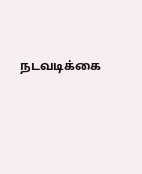நடவடிக்கை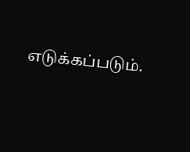எடுக்கப்படும்.